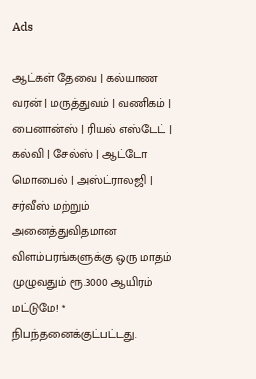Ads

ஆட்கள் தேவை | கல்யாண வரன் | மருத்துவம் | வணிகம் | பைனான்ஸ் | ரியல் எஸ்டேட் | கல்வி | சேல்ஸ் | ஆட்டோ மொபைல் | அஸ்ட்ராலஜி | சர்வீஸ் மற்றும் அனைத்துவிதமான விளம்பரங்களுக்கு ஒரு மாதம் முழுவதும் ரூ.3000 ஆயிரம் மட்டுமே! * நிபந்தனைக்குட்பட்டது.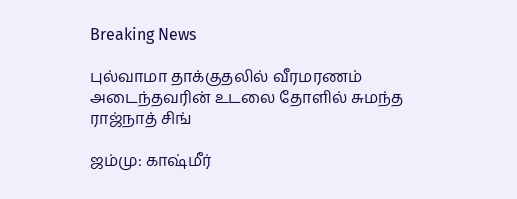Breaking News

புல்வாமா தாக்குதலில் வீரமரணம் அடைந்தவரின் உடலை தோளில் சுமந்த ராஜ்நாத் சிங்

ஜம்மு: காஷ்மீர்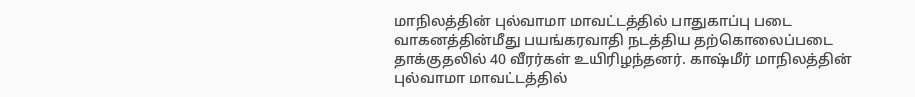மாநிலத்தின் புல்வாமா மாவட்டத்தில் பாதுகாப்பு படை வாகனத்தின்மீது பயங்கரவாதி நடத்திய தற்கொலைப்படை தாக்குதலில் 40 வீரர்கள் உயிரிழந்தனர். காஷ்மீர் மாநிலத்தின் புல்வாமா மாவட்டத்தில்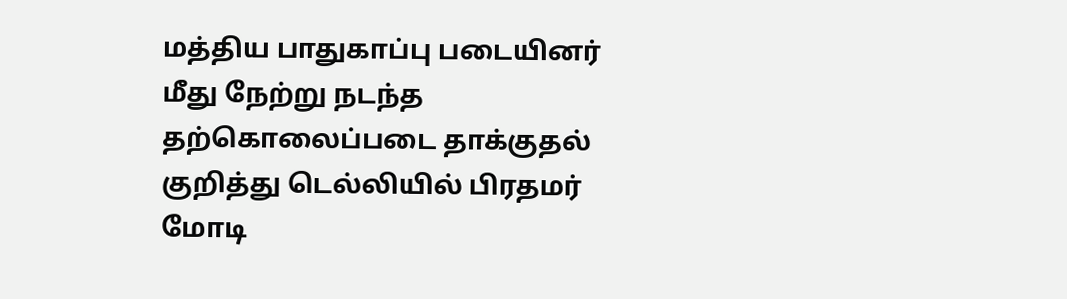மத்திய பாதுகாப்பு படையினர் மீது நேற்று நடந்த தற்கொலைப்படை தாக்குதல் குறித்து டெல்லியில் பிரதமர் மோடி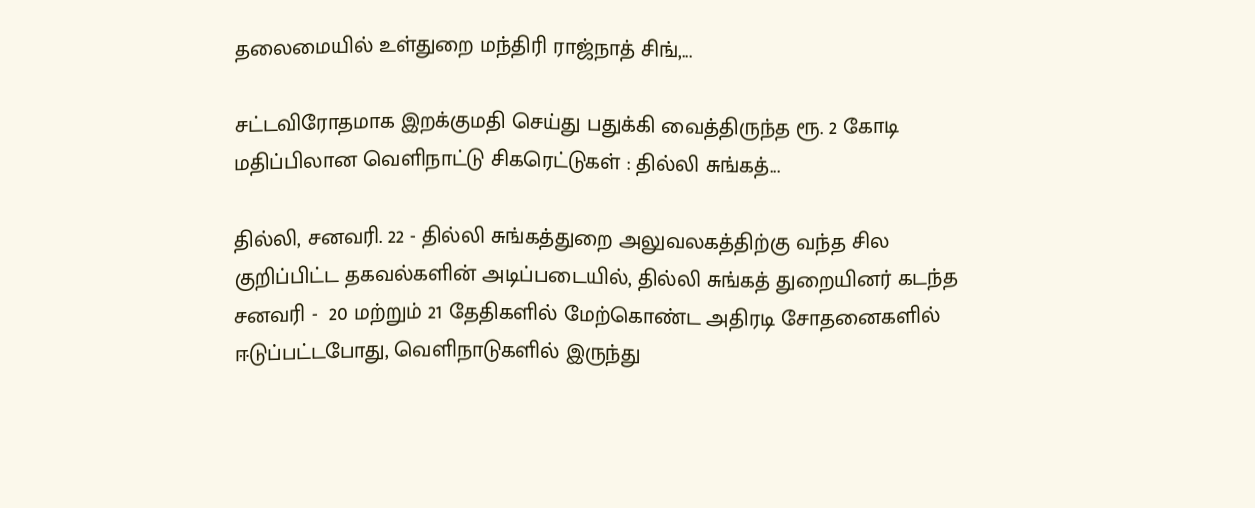தலைமையில் உள்துறை மந்திரி ராஜ்நாத் சிங்,...

சட்டவிரோதமாக இறக்குமதி செய்து பதுக்கி வைத்திருந்த ரூ. 2 கோடி மதிப்பிலான வெளிநாட்டு சிகரெட்டுகள் : தில்லி சுங்கத்...

தில்லி, சனவரி. 22 - தில்லி சுங்கத்துறை அலுவலகத்திற்கு வந்த சில குறிப்பிட்ட தகவல்களின் அடிப்படையில், தில்லி சுங்கத் துறையினர் கடந்த சனவரி -  20 மற்றும் 21 தேதிகளில் மேற்கொண்ட அதிரடி சோதனைகளில் ஈடுப்பட்டபோது, வெளிநாடுகளில் இருந்து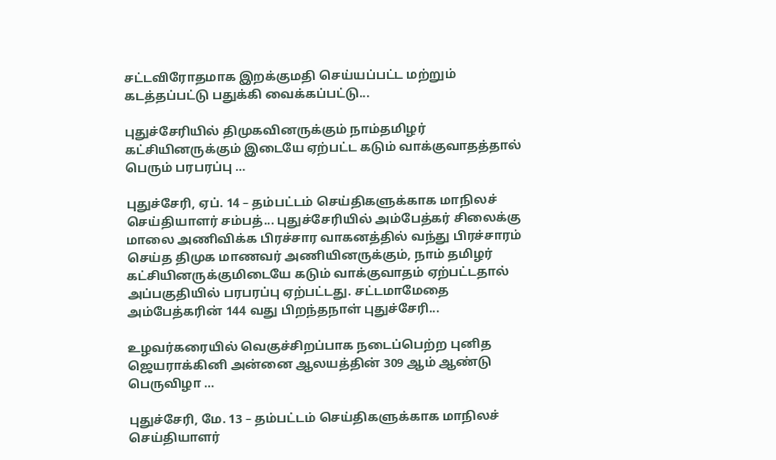சட்டவிரோதமாக இறக்குமதி செய்யப்பட்ட மற்றும் கடத்தப்பட்டு பதுக்கி வைக்கப்பட்டு...

புதுச்சேரியில் திமுகவினருக்கும் நாம்தமிழர் கட்சியினருக்கும் இடையே ஏற்பட்ட கடும் வாக்குவாதத்தால் பெரும் பரபரப்பு …

புதுச்சேரி, ஏப். 14 – தம்பட்டம் செய்திகளுக்காக மாநிலச் செய்தியாளர் சம்பத்... புதுச்சேரியில் அம்பேத்கர் சிலைக்கு மாலை அணிவிக்க பிரச்சார வாகனத்தில் வந்து பிரச்சாரம் செய்த திமுக மாணவர் அணியினருக்கும், நாம் தமிழர் கட்சியினருக்குமிடையே கடும் வாக்குவாதம் ஏற்பட்டதால் அப்பகுதியில் பரபரப்பு ஏற்பட்டது. சட்டமாமேதை அம்பேத்கரின் 144 வது பிறந்தநாள் புதுச்சேரி...

உழவர்கரையில் வெகுச்சிறப்பாக நடைப்பெற்ற புனித ஜெயராக்கினி அன்னை ஆலயத்தின் 309 ஆம் ஆண்டு பெருவிழா …

புதுச்சேரி, மே. 13 – தம்பட்டம் செய்திகளுக்காக மாநிலச் செய்தியாளர்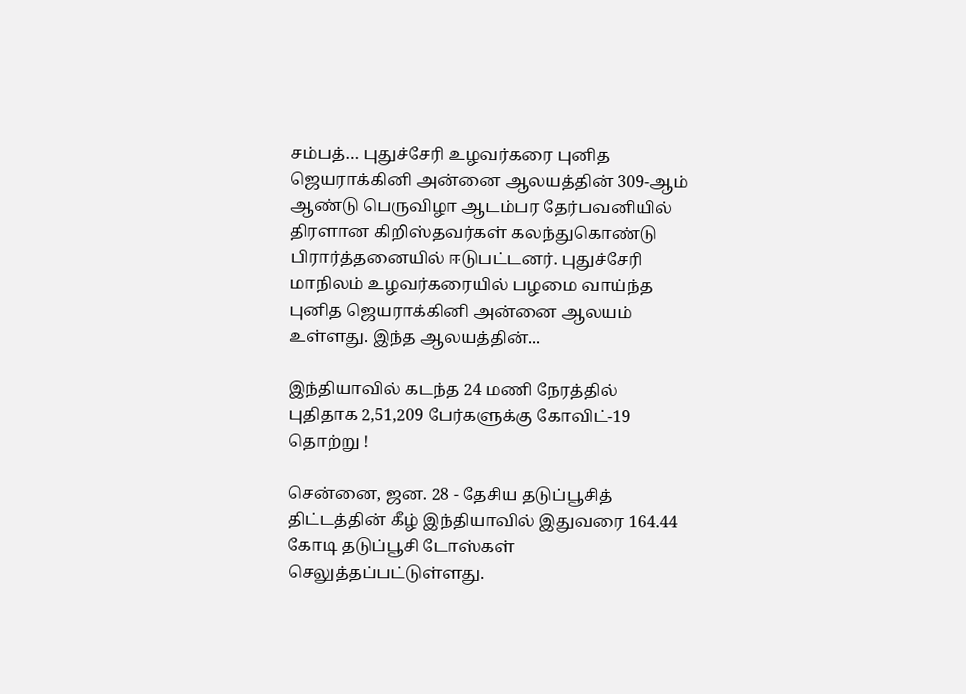சம்பத்… புதுச்சேரி உழவர்கரை புனித ஜெயராக்கினி அன்னை ஆலயத்தின் 309-ஆம் ஆண்டு பெருவிழா ஆடம்பர தேர்பவனியில் திரளான கிறிஸ்தவர்கள் கலந்துகொண்டு பிரார்த்தனையில் ஈடுபட்டனர். புதுச்சேரி மாநிலம் உழவர்கரையில் பழமை வாய்ந்த புனித ஜெயராக்கினி அன்னை ஆலயம் உள்ளது. இந்த ஆலயத்தின்...

இந்தியாவில் கடந்த 24 மணி நேரத்தில் புதிதாக 2,51,209 பேர்களுக்கு கோவிட்-19 தொற்று !

சென்னை, ஜன. 28 - தேசிய தடுப்பூசித் திட்டத்தின் கீழ் இந்தியாவில் இதுவரை 164.44 கோடி தடுப்பூசி டோஸ்கள் செலுத்தப்பட்டுள்ளது.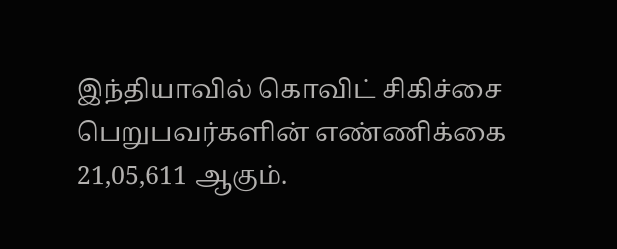இந்தியாவில் கொவிட் சிகிச்சை பெறுபவர்களின் எண்ணிக்கை 21,05,611 ஆகும்.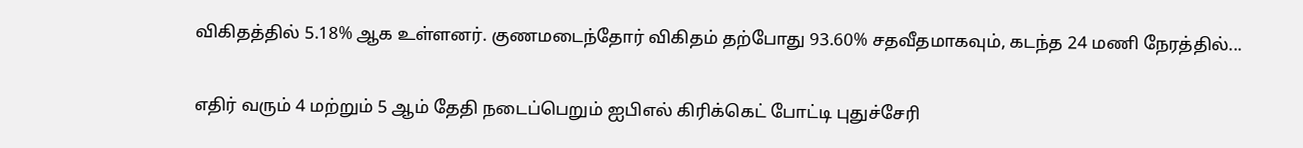விகிதத்தில் 5.18% ஆக உள்ளனர். குணமடைந்தோர் விகிதம் தற்போது 93.60% சதவீதமாகவும், கடந்த 24 மணி நேரத்தில்...

எதிர் வரும் 4 மற்றும் 5 ஆம் தேதி நடைப்பெறும் ஐபிஎல் கிரிக்கெட் போட்டி புதுச்சேரி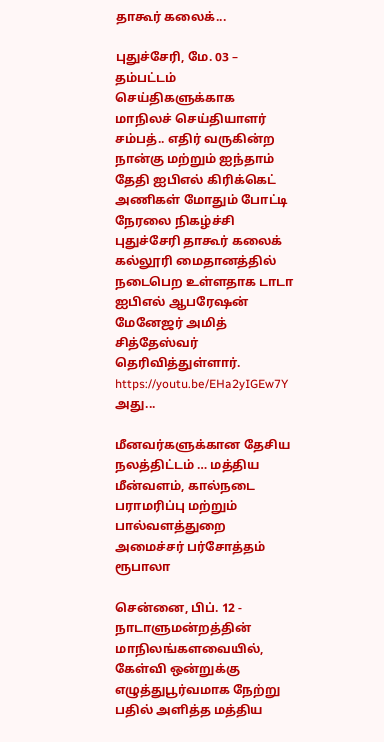தாகூர் கலைக்...

புதுச்சேரி, மே. 03 – தம்பட்டம் செய்திகளுக்காக மாநிலச் செய்தியாளர் சம்பத்.. எதிர் வருகின்ற நான்கு மற்றும் ஐந்தாம் தேதி ஐபிஎல் கிரிக்கெட் அணிகள் மோதும் போட்டி நேரலை நிகழ்ச்சி புதுச்சேரி தாகூர் கலைக் கல்லூரி மைதானத்தில் நடைபெற உள்ளதாக டாடா ஐபிஎல் ஆபரேஷன் மேனேஜர் அமித் சித்தேஸ்வர் தெரிவித்துள்ளார். https://youtu.be/EHa2yIGEw7Y அது...

மீனவர்களுக்கான தேசிய நலத்திட்டம் … மத்திய மீன்வளம், கால்நடை பராமரிப்பு மற்றும் பால்வளத்துறை அமைச்சர் பர்சோத்தம் ரூபாலா

சென்னை, பிப். 12 - நாடாளுமன்றத்தின் மாநிலங்களவையில், கேள்வி ஒன்றுக்கு எழுத்துபூர்வமாக நேற்று பதில் அளித்த மத்திய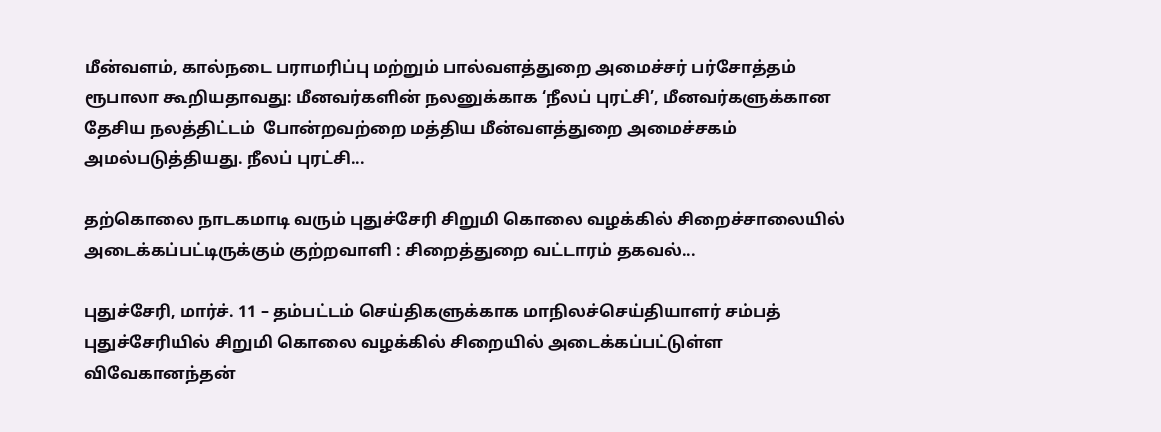மீன்வளம், கால்நடை பராமரிப்பு மற்றும் பால்வளத்துறை அமைச்சர் பர்சோத்தம் ரூபாலா கூறியதாவது: மீனவர்களின் நலனுக்காக ‘நீலப் புரட்சி’, மீனவர்களுக்கான தேசிய நலத்திட்டம்  போன்றவற்றை மத்திய மீன்வளத்துறை அமைச்சகம் அமல்படுத்தியது. நீலப் புரட்சி...

தற்கொலை நாடகமாடி வரும் புதுச்சேரி சிறுமி கொலை வழக்கில் சிறைச்சாலையில் அடைக்கப்பட்டிருக்கும் குற்றவாளி : சிறைத்துறை வட்டாரம் தகவல்...

புதுச்சேரி, மார்ச். 11 – தம்பட்டம் செய்திகளுக்காக மாநிலச்செய்தியாளர் சம்பத் புதுச்சேரியில் சிறுமி கொலை வழக்கில் சிறையில் அடைக்கப்பட்டுள்ள விவேகானந்தன்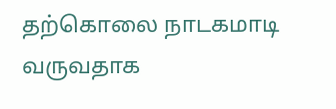தற்கொலை நாடகமாடி வருவதாக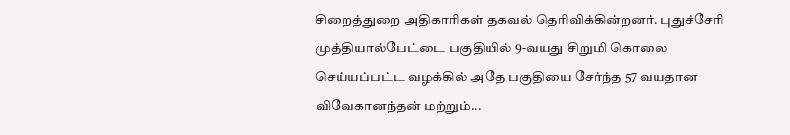சிறைத்துறை அதிகாரிகள் தகவல் தெரிவிக்கின்றனர். புதுச்சேரி முத்தியால்பேட்டை பகுதியில் 9-வயது சிறுமி கொலை செய்யப்பட்ட வழக்கில் அதே பகுதியை சேர்ந்த 57 வயதான விவேகானந்தன் மற்றும்...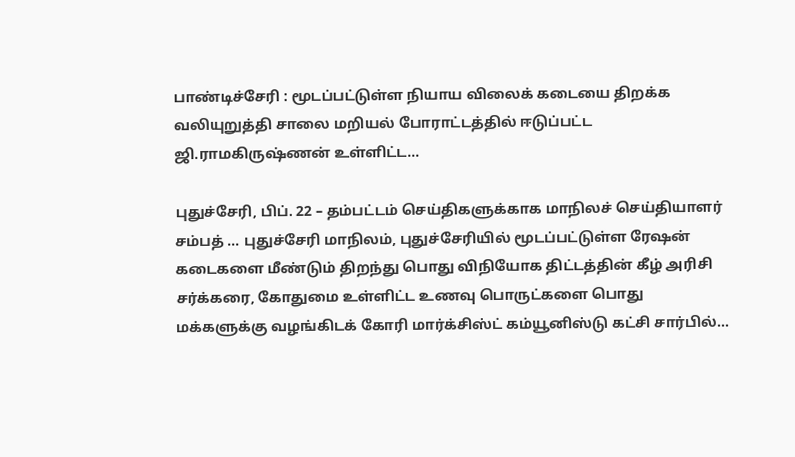பாண்டிச்சேரி : மூடப்பட்டுள்ள நியாய விலைக் கடையை திறக்க வலியுறுத்தி சாலை மறியல் போராட்டத்தில் ஈடுப்பட்ட ஜி.ராமகிருஷ்ணன் உள்ளிட்ட...

புதுச்சேரி, பிப். 22 – தம்பட்டம் செய்திகளுக்காக மாநிலச் செய்தியாளர் சம்பத் ... புதுச்சேரி மாநிலம், புதுச்சேரியில் மூடப்பட்டுள்ள ரேஷன் கடைகளை மீண்டும் திறந்து பொது விநியோக திட்டத்தின் கீழ் அரிசி சர்க்கரை, கோதுமை உள்ளிட்ட உணவு பொருட்களை பொது மக்களுக்கு வழங்கிடக் கோரி மார்க்சிஸ்ட் கம்யூனிஸ்டு கட்சி சார்பில்...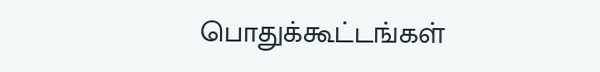பொதுக்கூட்டங்கள்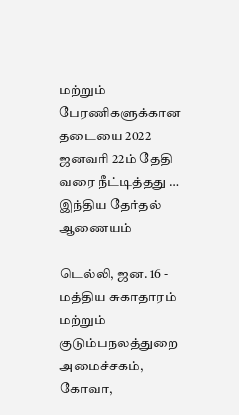மற்றும் பேரணிகளுக்கான தடையை 2022 ஜனவரி 22ம் தேதி வரை நீட்டித்தது … இந்திய தேர்தல் ஆணையம்

டெல்லி, ஜன. 16 - மத்திய சுகாதாரம் மற்றும் குடும்பநலத்துறை அமைச்சகம், கோவா,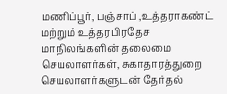மணிப்பூர், பஞ்சாப் ,உத்தராகண்ட் மற்றும் உத்தரபிரதேச மாநிலங்களின் தலைமை செயலாளர்கள், சுகாதாரத்துறை செயலாளர்களுடன் தேர்தல்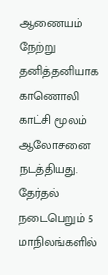ஆணையம் நேற்று தனித்தனியாக காணொலி காட்சி மூலம் ஆலோசனை நடத்தியது. தேர்தல் நடைபெறும் 5 மாநிலங்களில்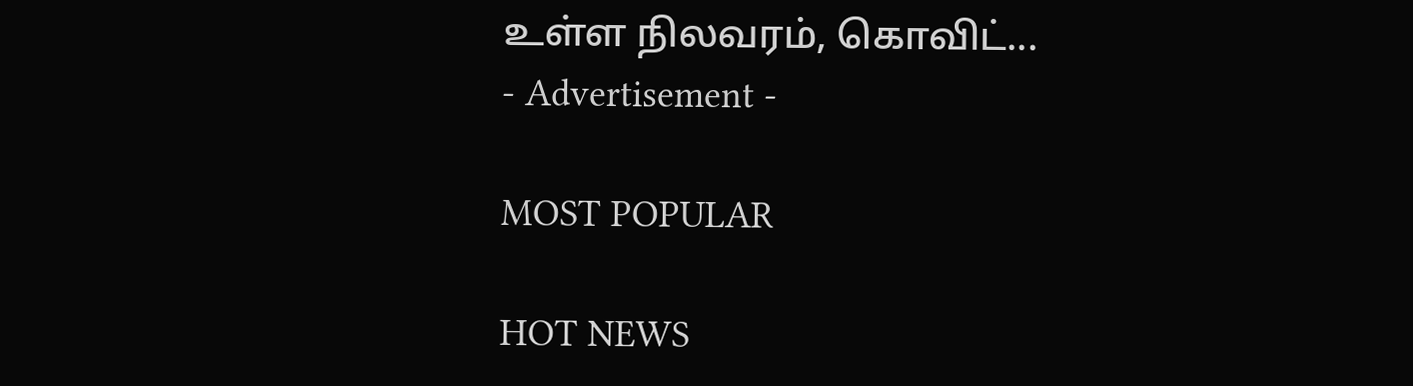உள்ள நிலவரம், கொவிட்...
- Advertisement -

MOST POPULAR

HOT NEWS